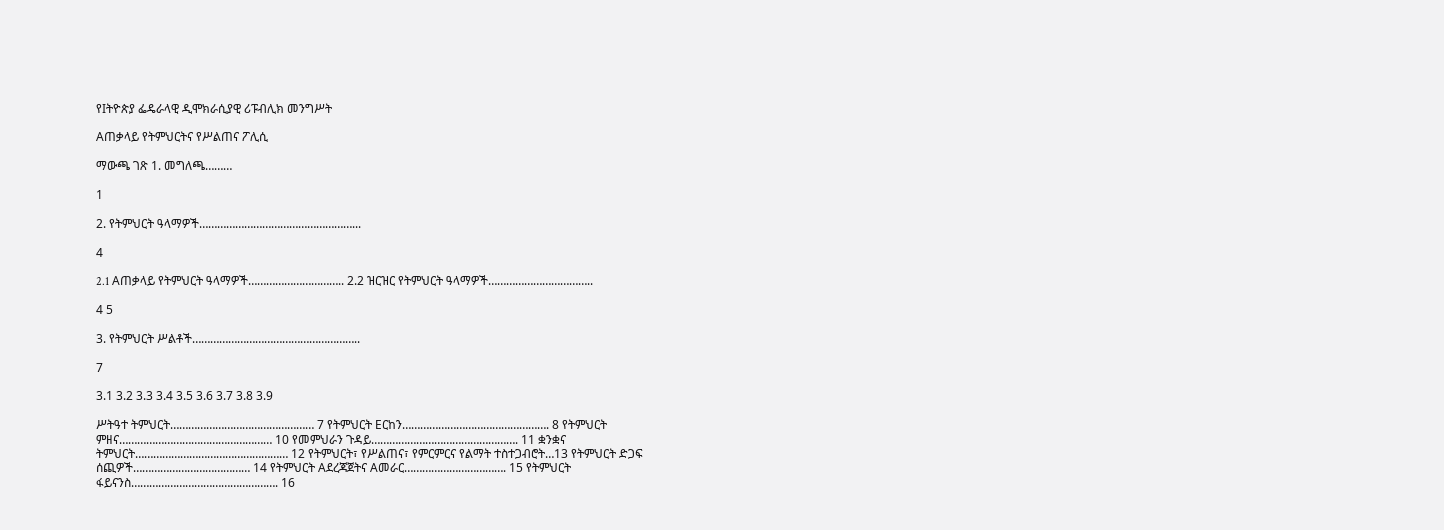የIትዮጵያ ፌዴራላዊ ዲሞክራሲያዊ ሪፑብሊክ መንግሥት

Aጠቃላይ የትምህርትና የሥልጠና ፖሊሲ

ማውጫ ገጽ 1. መግለጫ………

1

2. የትምህርት ዓላማዎች……………………………………………...

4

2.1 Aጠቃላይ የትምህርት ዓላማዎች………………………….. 2.2 ዝርዝር የትምህርት ዓላማዎች……………………………..

4 5

3. የትምህርት ሥልቶች………………………………………………..

7

3.1 3.2 3.3 3.4 3.5 3.6 3.7 3.8 3.9

ሥትዓተ ትምህርት………………………………………… 7 የትምህርት Eርከን…………………………………………. 8 የትምህርት ምዘና…………………………………………… 10 የመምህራን ጉዳይ…………………………………………. 11 ቋንቋና ትምህርት…………………………………………… 12 የትምህርት፣ የሥልጠና፣ የምርምርና የልማት ተስተጋብሮት…13 የትምህርት ድጋፍ ሰጪዎች………………………………… 14 የትምህርት Aደረጃጀትና Aመራር……………………………. 15 የትምህርት ፋይናንስ…………………………………………. 16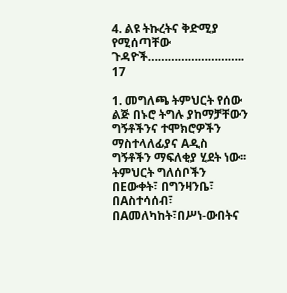4. ልዩ ትኩረትና ቅድሚያ የሚሰጣቸው ጉዳዮች……………………….. 17

1. መግለጫ ትምህርት የሰው ልጅ በኑሮ ትግሉ ያከማቻቸውን ግኝቶችንና ተሞክሮዎችን ማስተላለፊያና Aዲስ ግኝቶችን ማፍለቂያ ሂደት ነው፡፡ ትምህርት ግለሰቦችን በEውቀት፣ በግንዛንቤ፣ በAስተሳሰብ፣ በAመለካከት፣በሥነ-ውበትና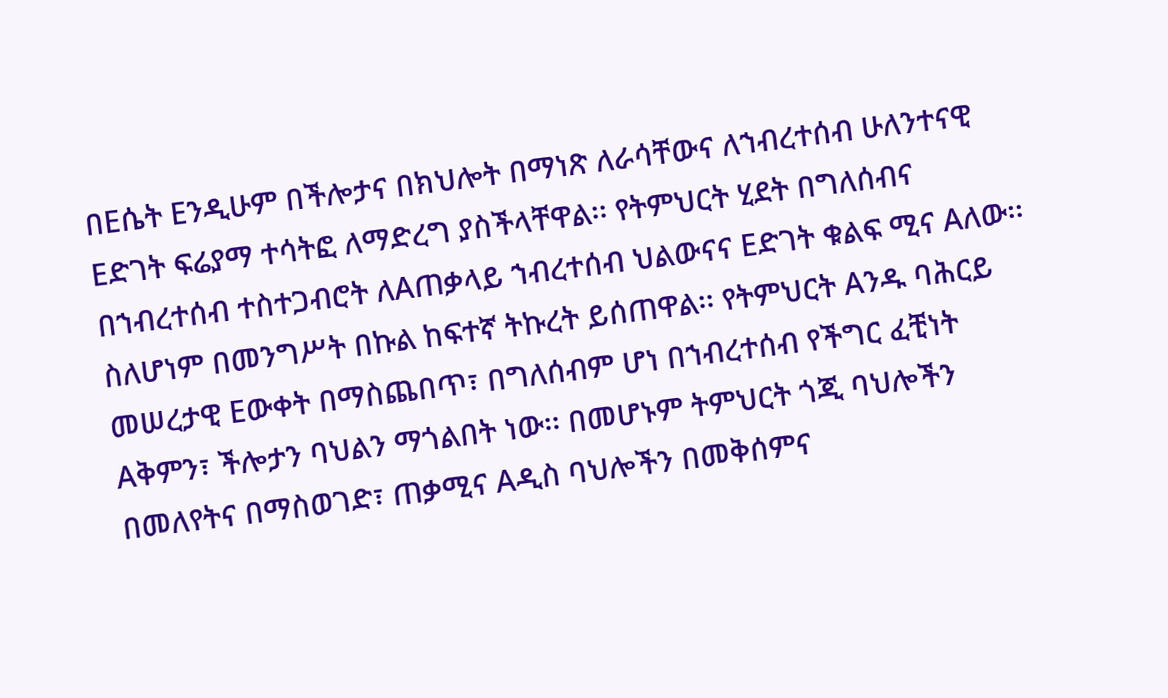በEሴት Eንዲሁም በችሎታና በክህሎት በማነጽ ለራሳቸውና ለኀብረተሰብ ሁለንተናዊ Eድገት ፍሬያማ ተሳትፎ ለማድረግ ያስችላቸዋል፡፡ የትምህርት ሂደት በግለሰብና በኀብረተሰብ ተስተጋብሮት ለAጠቃላይ ኀብረተሰብ ህልውናና Eድገት ቁልፍ ሚና Aለው፡፡ ስለሆነም በመንግሥት በኩል ከፍተኛ ትኩረት ይሰጠዋል፡፡ የትምህርት Aንዱ ባሕርይ መሠረታዊ Eውቀት በማስጨበጥ፣ በግለሰብም ሆነ በኀብረተሰብ የችግር ፈቺነት Aቅምን፣ ችሎታን ባህልን ማጎልበት ነው፡፡ በመሆኑም ትምህርት ጎጂ ባህሎችን በመለየትና በማስወገድ፣ ጠቃሚና Aዲስ ባህሎችን በመቅሰምና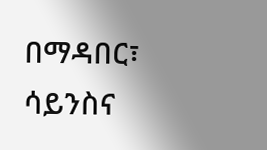በማዳበር፣ ሳይንስና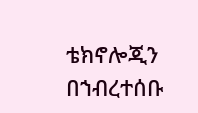ቴክኖሎጂን በኀብረተሰቡ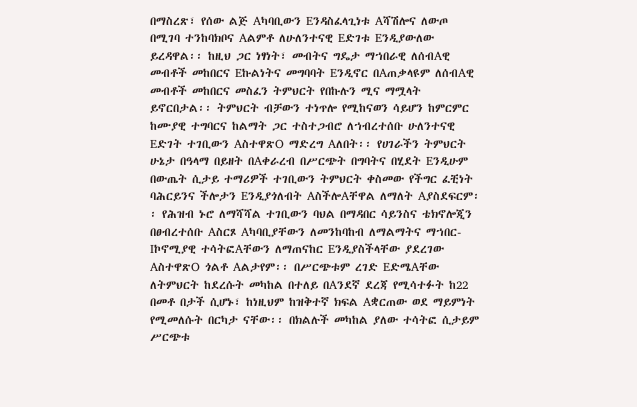በማስረጽ፣ የሰው ልጅ Aካባቢውን Eንዳስፈላጊነቱ Aሻሽሎና ለውጦ በሚገባ ተንከባክቦና Aልምቶ ለሁለንተናዊ Eድገቱ Eንዲያውለው ይረዳዋል፡፡ ከዚህ ጋር ነፃነት፣ መብትና ግዴታ ማኀበራዊ ለሰብAዊ መብቶች መከበርና Eኩልነትና መግባባት Eንዲኖር በAጠቃላዩም ለሰብAዊ መብቶች መከበርና መስፈን ትምህርት የበኩሉን ሚና ማሟላት ይኖርበታል፡፡ ትምህርት ብቻውን ተነጥሎ የሚከናወን ሳይሆን ከምርምር ከሙያዊ ተግባርና ከልማት ጋር ተስተጋብሮ ለኀብረተሰቡ ሁለንተናዊ Eድገት ተገቢውን AስተዋጽO ማድረግ Aለበት፡፡ የሀገራችን ትምህርት ሁኔታ በዓላማ በይዘት በAቀራረብ በሥርጭት በግባትና በሂደት Eንዲሁም በውጤት ሲታይ ተማሪዎች ተገቢውን ትምህርት ቀስመው የችግር ፈቺነት ባሕርይንና ችሎታን Eንዲያጎለብት AስችሎAቸዋል ለማለት Aያስደፍርም፡፡ የሕዝብ ኑሮ ለማሻሻል ተገቢውን ባህል በማዳበር ሳይንስና ቴክኖሎጂን በፀብረተሰቡ Aስርጾ Aካባቢያቸውን ለመንከባከብ ለማልማትና ማኀበር-Iኮኖሚያዊ ተሳትፎAቸውን ለማጠናከር Eንዲያስችላቸው ያደረገው AስተዋጽO ጎልቶ Aልታየም፡፡ በሥርጭቱም ረገድ EድሜAቸው ለትምህርት ከደረሱት መካከል በተለይ በAንደኛ ደረጃ የሚሳተፉት ከ22 በመቶ በታች ሲሆኑ፣ ከነዚህም ከዝቅተኛ ክፍል Aቋርጠው ወደ ማይምነት የሚመለሱት በርካታ ናቸው፡፡ በክልሉች መካከል ያለው ተሳትፎ ሲታይም ሥርጭቱ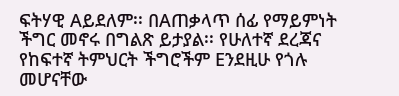ፍትሃዊ Aይደለም፡፡ በAጠቃላጥ ሰፊ የማይምነት ችግር መኖሩ በግልጽ ይታያል፡፡ የሁለተኛ ደረጃና የከፍተኛ ትምህርት ችግሮችም Eንደዚሁ የጎሉ መሆናቸው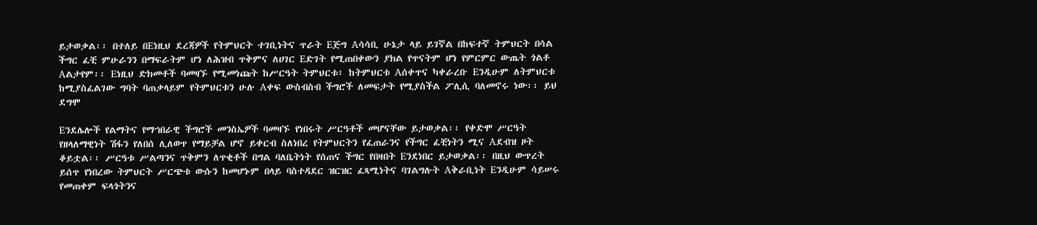ይታወቃል፡፡ በተለይ በEነዚህ ደረጃዎች የትምህርት ተገቢነትና ጥራት Eጅግ Aሳሳቢ ሁኔታ ላይ ይገኛል በከፍተኛ ትምህርት በሳል ችግር ፈቺ ምሁራንን በማፍራትም ሆነ ለሕዝብ ጥቅምና ለሀገር Eድገት የሚጠበቀውን ያክል የጥናትም ሆነ የምርምር ውጤት ጎልቶ Aልታየም፡፡ Eነዚህ ድክመቶች ባመዛኙ የሚመነጩት ከሥርዓት ትምህርቱ፣ ከትምህርቱ Aሰቀጥና ካቀራረቡ Eንዲሁም ለትምህርቱ ከሚያስፈልገው ግባት ባጠቃላይም የትምህርቱን ሁሉ Aቀፍ ውስብስብ ችግሮች ለመፍታት የሚያስችል ፖሊሲ ባለመኖሩ ነው፡፡ ይህ ደግሞ

Eንደሌሎች የልማትና የማኀበራዊ ችግሮች መንስኤዎች ባመዛኙ የነበሩት ሥርዓቶች መሆናቸው ይታወቃል፡፡ የቀድሞ ሥርዓት የዘላለማዊነት ሽፋን የለበሰ ሊለወጥ የማይቻል ሆኖ ይቀርብ ስለነበረ የትምህርትን የፈጠራንና የችግር ፈቺነትን ሚና Aደብዝ ዞት ቆይቷል፡፡ ሥርዓቱ ሥልጣንና ጥቅምን ለጥቂቶች በግል ባለቤትነት የሰጠና ችግር የበዛበት Eንደነበር ይታወቃል፡፡ በዚህ ውጥረት ይሰጥ የነበረው ትምህርት ሥርጭቱ ውሱን ከመሆኑም በላይ ባስተዳደር ዝርዝር ፈጻሚነትና ባገልግሉት Aቅራቢነት Eንዲሁም ሳይሠሩ የመጠቀም ፍላጎትንና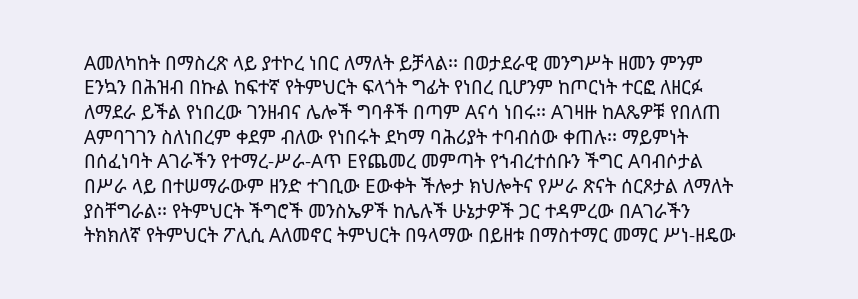Aመለካከት በማስረጽ ላይ ያተኮረ ነበር ለማለት ይቻላል፡፡ በወታደራዊ መንግሥት ዘመን ምንም Eንኳን በሕዝብ በኩል ከፍተኛ የትምህርት ፍላጎት ግፊት የነበረ ቢሆንም ከጦርነት ተርፎ ለዘርፉ ለማደራ ይችል የነበረው ገንዘብና ሌሎች ግባቶች በጣም Aናሳ ነበሩ፡፡ Aገዛዙ ከAጼዎቹ የበለጠ Aምባገገን ስለነበረም ቀደም ብለው የነበሩት ደካማ ባሕሪያት ተባብሰው ቀጠሉ፡፡ ማይምነት በሰፈነባት Aገራችን የተማረ-ሥራ-Aጥ Eየጨመረ መምጣት የኀብረተሰቡን ችግር Aባብሶታል በሥራ ላይ በተሠማራውም ዘንድ ተገቢው Eውቀት ችሎታ ክህሎትና የሥራ ጽናት ሰርጾታል ለማለት ያስቸግራል፡፡ የትምህርት ችግሮች መንስኤዎች ከሌሉች ሁኔታዎች ጋር ተዳምረው በAገራችን ትክክለኛ የትምህርት ፖሊሲ Aለመኖር ትምህርት በዓላማው በይዘቱ በማስተማር መማር ሥነ-ዘዴው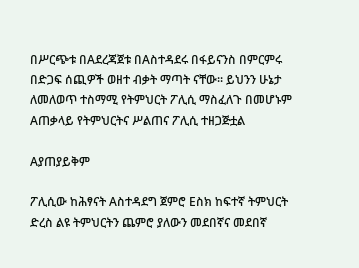በሥርጭቱ በAደረጃጀቱ በAስተዳደሩ በፋይናንስ በምርምሩ በድጋፍ ሰጪዎች ወዘተ ብቃት ማጣት ናቸው፡፡ ይህንን ሁኔታ ለመለወጥ ተስማሚ የትምህርት ፖሊሲ ማስፈለጉ በመሆኑም Aጠቃላይ የትምህርትና ሥልጠና ፖሊሲ ተዘጋጅቷል

Aያጠያይቅም

ፖሊሲው ከሕፃናት Aስተዳደግ ጀምሮ Eስክ ከፍተኛ ትምህርት ድረስ ልዩ ትምህርትን ጨምሮ ያለውን መደበኛና መደበኛ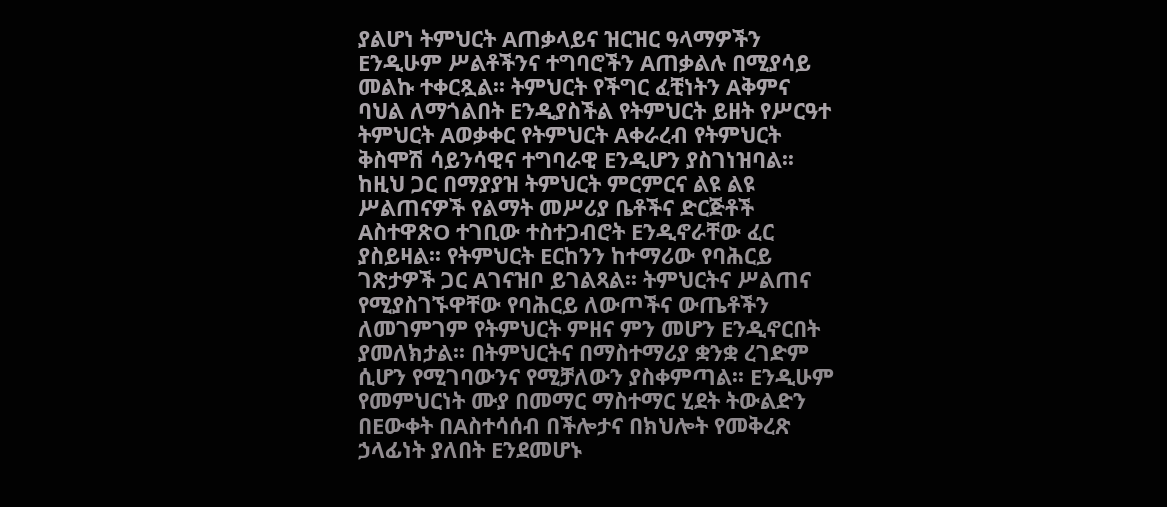ያልሆነ ትምህርት Aጠቃላይና ዝርዝር ዓላማዎችን Eንዲሁም ሥልቶችንና ተግባሮችን Aጠቃልሉ በሚያሳይ መልኩ ተቀርጿል፡፡ ትምህርት የችግር ፈቺነትን Aቅምና ባህል ለማጎልበት Eንዲያስችል የትምህርት ይዘት የሥርዓተ ትምህርት Aወቃቀር የትምህርት Aቀራረብ የትምህርት ቅስሞሽ ሳይንሳዊና ተግባራዊ Eንዲሆን ያስገነዝባል፡፡ ከዚህ ጋር በማያያዝ ትምህርት ምርምርና ልዩ ልዩ ሥልጠናዎች የልማት መሥሪያ ቤቶችና ድርጅቶች AስተዋጽO ተገቢው ተስተጋብሮት Eንዲኖራቸው ፈር ያስይዛል፡፡ የትምህርት Eርከንን ከተማሪው የባሕርይ ገጽታዎች ጋር Aገናዝቦ ይገልጻል፡፡ ትምህርትና ሥልጠና የሚያስገኙዋቸው የባሕርይ ለውጦችና ውጤቶችን ለመገምገም የትምህርት ምዘና ምን መሆን Eንዲኖርበት ያመለክታል፡፡ በትምህርትና በማስተማሪያ ቋንቋ ረገድም ሲሆን የሚገባውንና የሚቻለውን ያስቀምጣል፡፡ Eንዲሁም የመምህርነት ሙያ በመማር ማስተማር ሂደት ትውልድን በEውቀት በAስተሳሰብ በችሎታና በክህሎት የመቅረጽ ኃላፊነት ያለበት Eንደመሆኑ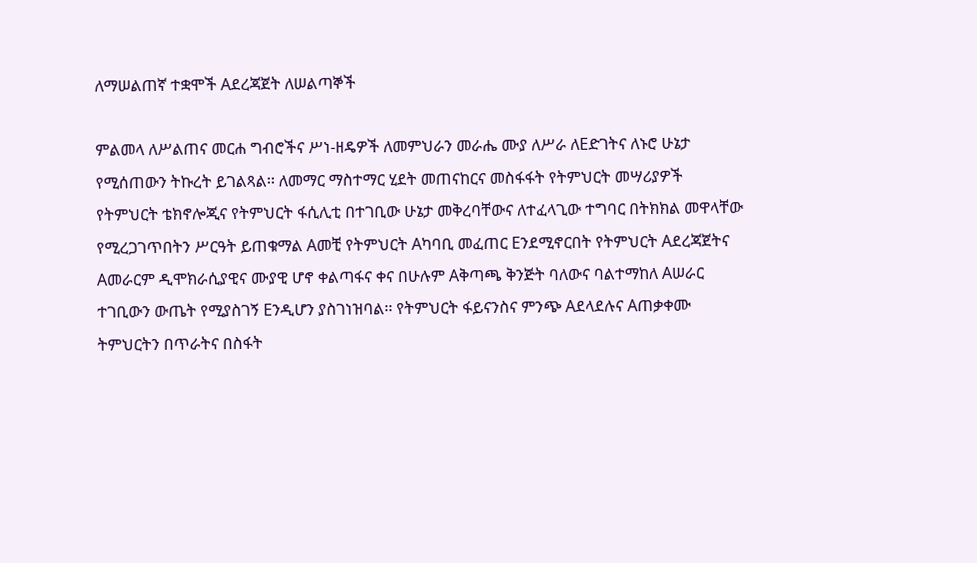ለማሠልጠኛ ተቋሞች Aደረጃጀት ለሠልጣኞች

ምልመላ ለሥልጠና መርሐ ግብሮችና ሥነ-ዘዴዎች ለመምህራን መራሔ ሙያ ለሥራ ለEድገትና ለኑሮ ሁኔታ የሚሰጠውን ትኩረት ይገልጻል፡፡ ለመማር ማስተማር ሂደት መጠናከርና መስፋፋት የትምህርት መሣሪያዎች የትምህርት ቴክኖሎጂና የትምህርት ፋሲሊቲ በተገቢው ሁኔታ መቅረባቸውና ለተፈላጊው ተግባር በትክክል መዋላቸው የሚረጋገጥበትን ሥርዓት ይጠቁማል Aመቺ የትምህርት Aካባቢ መፈጠር Eንደሚኖርበት የትምህርት Aደረጃጀትና Aመራርም ዲሞክራሲያዊና ሙያዊ ሆኖ ቀልጣፋና ቀና በሁሉም Aቅጣጫ ቅንጅት ባለውና ባልተማከለ Aሠራር ተገቢውን ውጤት የሚያስገኝ Eንዲሆን ያስገነዝባል፡፡ የትምህርት ፋይናንስና ምንጭ Aደላደሉና Aጠቃቀሙ ትምህርትን በጥራትና በስፋት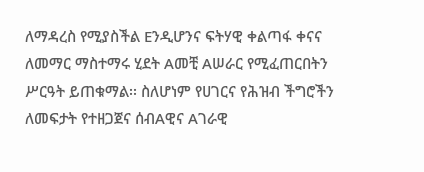ለማዳረስ የሚያስችል Eንዲሆንና ፍትሃዊ ቀልጣፋ ቀናና ለመማር ማስተማሩ ሂደት Aመቺ Aሠራር የሚፈጠርበትን ሥርዓት ይጠቁማል፡፡ ስለሆነም የሀገርና የሕዝብ ችግሮችን ለመፍታት የተዘጋጀና ሰብAዊና Aገራዊ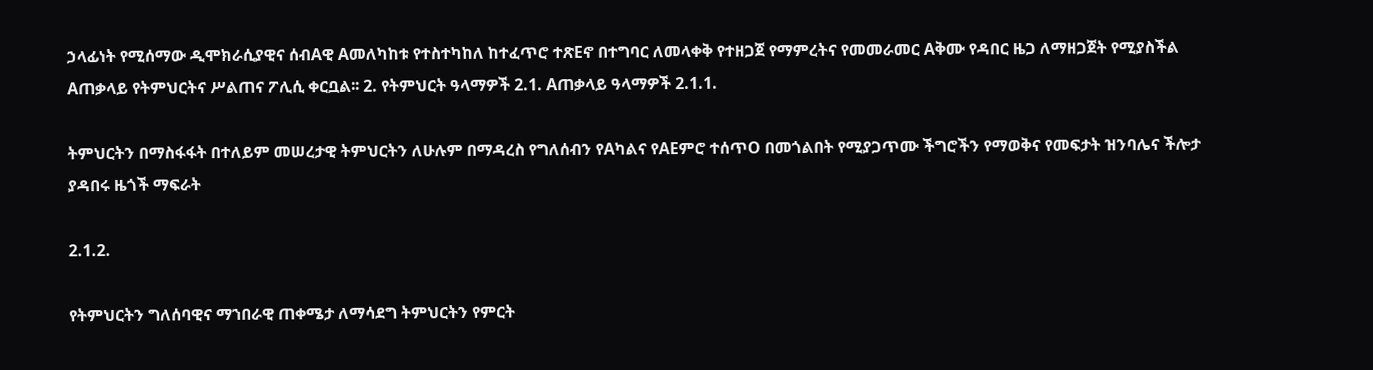ኃላፊነት የሚሰማው ዲሞክራሲያዊና ሰብAዊ Aመለካከቱ የተስተካከለ ከተፈጥሮ ተጽEኖ በተግባር ለመላቀቅ የተዘጋጀ የማምረትና የመመራመር Aቅሙ የዳበር ዜጋ ለማዘጋጀት የሚያስችል Aጠቃላይ የትምህርትና ሥልጠና ፖሊሲ ቀርቧል፡፡ 2. የትምህርት ዓላማዎች 2.1. Aጠቃላይ ዓላማዎች 2.1.1.

ትምህርትን በማስፋፋት በተለይም መሠረታዊ ትምህርትን ለሁሉም በማዳረስ የግለሰብን የAካልና የAEምሮ ተሰጥO በመጎልበት የሚያጋጥሙ ችግሮችን የማወቅና የመፍታት ዝንባሌና ችሎታ ያዳበሩ ዜጎች ማፍራት

2.1.2.

የትምህርትን ግለሰባዊና ማኀበራዊ ጠቀሜታ ለማሳደግ ትምህርትን የምርት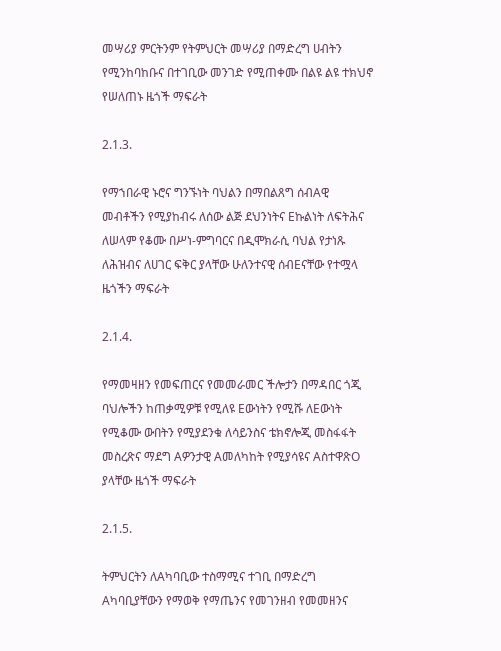መሣሪያ ምርትንም የትምህርት መሣሪያ በማድረግ ሀብትን የሚንከባከቡና በተገቢው መንገድ የሚጠቀሙ በልዩ ልዩ ተክህኖ የሠለጠኑ ዜጎች ማፍራት

2.1.3.

የማኀበራዊ ኑሮና ግንኙነት ባህልን በማበልጸግ ሰብAዊ መብቶችን የሚያከብሩ ለሰው ልጅ ደህንነትና Eኩልነት ለፍትሕና ለሠላም የቆሙ በሥነ-ምግባርና በዲሞክራሲ ባህል የታነጹ ለሕዝብና ለሀገር ፍቅር ያላቸው ሁለንተናዊ ሰብEናቸው የተሟላ ዜጎችን ማፍራት

2.1.4.

የማመዛዘን የመፍጠርና የመመራመር ችሎታን በማዳበር ጎጂ ባህሎችን ከጠቃሚዎቹ የሚለዩ Eውነትን የሚሹ ለEውነት የሚቆሙ ውበትን የሚያደንቁ ለሳይንስና ቴክኖሎጂ መስፋፋት መስረጽና ማደግ Aዎንታዊ Aመለካከት የሚያሳዩና AስተዋጽO ያላቸው ዜጎች ማፍራት

2.1.5.

ትምህርትን ለAካባቢው ተስማሚና ተገቢ በማድረግ Aካባቢያቸውን የማወቅ የማጤንና የመገንዘብ የመመዘንና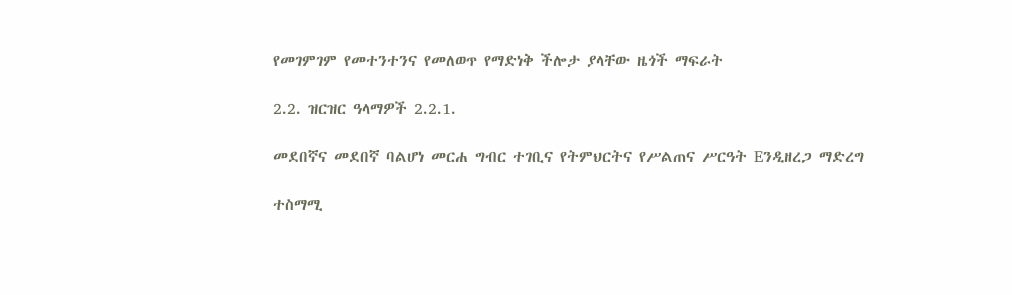የመገምገም የመተንተንና የመለወጥ የማድነቅ ችሎታ ያላቸው ዜጎች ማፍራት

2.2. ዝርዝር ዓላማዎች 2.2.1.

መደበኛና መደበኛ ባልሆነ መርሐ ግብር ተገቢና የትምህርትና የሥልጠና ሥርዓት Eንዲዘረጋ ማድረግ

ተስማሚ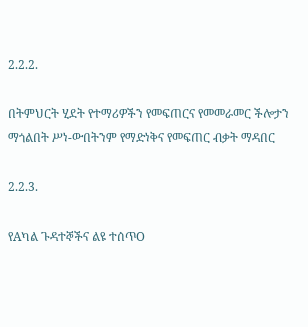2.2.2.

በትምህርት ሂደት የተማሪዎችን የመፍጠርና የመመራመር ችሎታን ማጎልበት ሥነ-ውበትንም የማድነቅና የመፍጠር ብቃት ማዳበር

2.2.3.

የAካል ጉዳተኞችና ልዩ ተሰጥO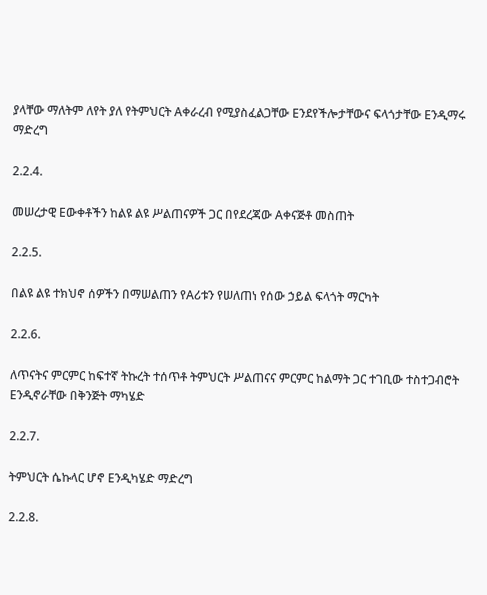ያላቸው ማለትም ለየት ያለ የትምህርት Aቀራረብ የሚያስፈልጋቸው Eንደየችሎታቸውና ፍላጎታቸው Eንዲማሩ ማድረግ

2.2.4.

መሠረታዊ Eውቀቶችን ከልዩ ልዩ ሥልጠናዎች ጋር በየደረጃው Aቀናጅቶ መስጠት

2.2.5.

በልዩ ልዩ ተክህኖ ሰዎችን በማሠልጠን የAሪቱን የሠለጠነ የሰው ኃይል ፍላጎት ማርካት

2.2.6.

ለጥናትና ምርምር ከፍተኛ ትኩረት ተሰጥቶ ትምህርት ሥልጠናና ምርምር ከልማት ጋር ተገቢው ተስተጋብሮት Eንዲኖራቸው በቅንጅት ማካሄድ

2.2.7.

ትምህርት ሴኩላር ሆኖ Eንዲካሄድ ማድረግ

2.2.8.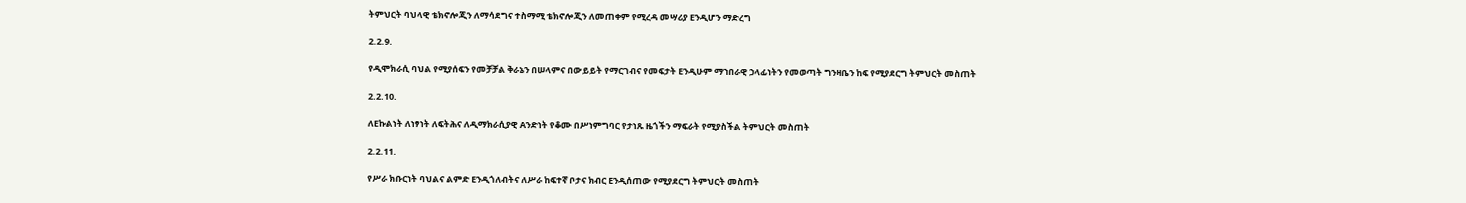ትምህርት ባህላዊ ቴክኖሎጂን ለማሳደግና ተስማሚ ቴክኖሎጂን ለመጠቀም የሚረዳ መሣሪያ Eንዲሆን ማድረግ

2.2.9.

የዲሞክራሲ ባህል የሚያሰፍን የመቻቻል ቅራኔን በሠላምና በውይይት የማርገብና የመፍታት Eንዲሁም ማኀበራዊ ኃላፊነትን የመወጣት ግንዛቤን ከፍ የሚያደርግ ትምህርት መስጠት

2.2.10.

ለEኩልነት ለነፃነት ለፍትሕና ለዲማክራሲያዊ Aንድነት የቆሙ በሥነምግባር የታነጹ ዜጎችን ማፍራት የሚያስችል ትምህርት መስጠት

2.2.11.

የሥራ ክቡርነት ባህልና ልምድ Eንዲጎለብትና ለሥራ ከፍተኛ ቦታና ክብር Eንዲሰጠው የሚያደርግ ትምህርት መስጠት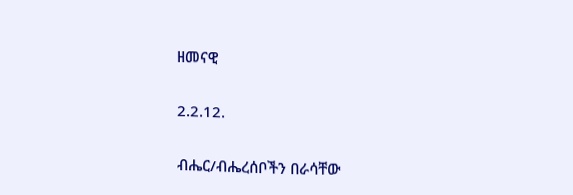ዘመናዊ

2.2.12.

ብሔር/ብሔረሰቦችን በራሳቸው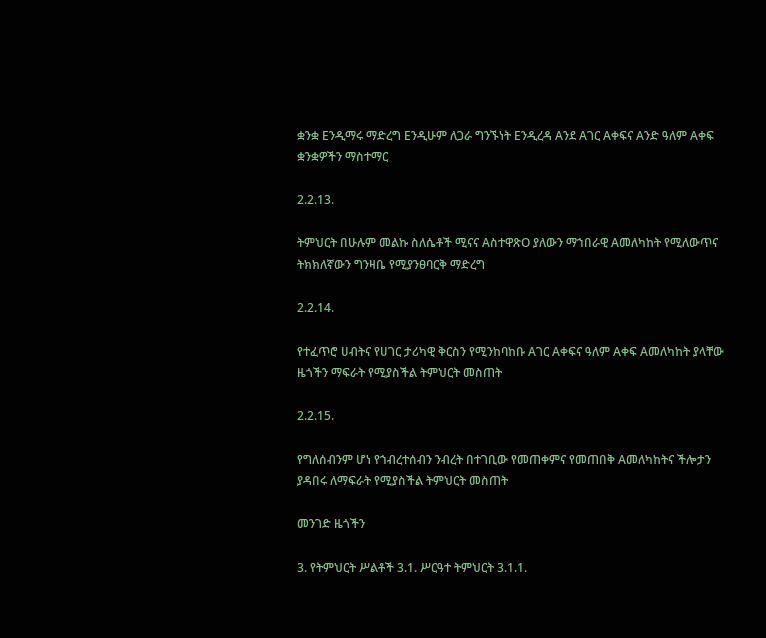ቋንቋ Eንዲማሩ ማድረግ Eንዲሁም ለጋራ ግንኙነት Eንዲረዳ Aንደ Aገር Aቀፍና Aንድ ዓለም Aቀፍ ቋንቋዎችን ማስተማር

2.2.13.

ትምህርት በሁሉም መልኩ ስለሴቶች ሚናና AስተዋጽO ያለውን ማኀበራዊ Aመለካከት የሚለውጥና ትክክለኛውን ግንዛቤ የሚያንፀባርቅ ማድረግ

2.2.14.

የተፈጥሮ ሀብትና የሀገር ታሪካዊ ቅርስን የሚንከባከቡ Aገር Aቀፍና ዓለም Aቀፍ Aመለካከት ያላቸው ዜጎችን ማፍራት የሚያስችል ትምህርት መስጠት

2.2.15.

የግለሰብንም ሆነ የኀብረተሰብን ንብረት በተገቢው የመጠቀምና የመጠበቅ Aመለካከትና ችሎታን ያዳበሩ ለማፍራት የሚያስችል ትምህርት መስጠት

መንገድ ዜጎችን

3. የትምህርት ሥልቶች 3.1. ሥርዓተ ትምህርት 3.1.1.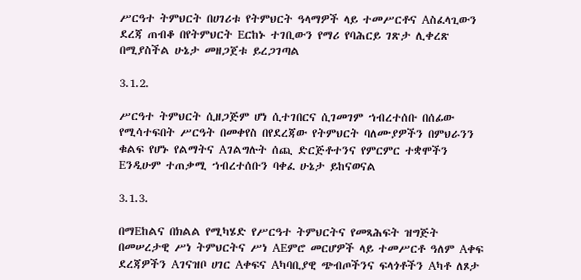ሥርዓተ ትምህርት በሀገሪቱ የትምህርት ዓላማዎች ላይ ተመሥርቶና Aስፈላጊውን ደረጃ ጠብቆ በየትምህርት Eርከኑ ተገቢውን የማሪ የባሕርይ ገጽታ ሊቀረጽ በሚያስችል ሁኔታ መዘጋጀቱ ይረጋገጣል

3.1.2.

ሥርዓተ ትምህርት ሲዘጋጅም ሆነ ሲተገበርና ሲገመገም ኀብረተሰቡ በሰፊው የሚሳተፍበት ሥርዓት በመቀየስ በየደረጃው የትምህርት ባለሙያዎችን በምህራንን ቁልፍ የሆኑ የልማትና Aገልግሉት ሰጪ ድርጅቶተንና የምርምር ተቋሞችን Eንዲሁም ተጠቃሚ ኀብረተሰቡን ባቀፈ ሁኔታ ይከናወናል

3.1.3.

በማEከልና በክልል የሚካሄድ የሥርዓተ ትምህርትና የመጻሕፍት ዝግጅት በመሠረታዊ ሥነ ትምህርትና ሥነ AEምሮ መርሆዎች ላይ ተመሥርቶ ዓለም Aቀፍ ደረጃዎችን Aገናዝቦ ሀገር Aቀፍና Aካባቢያዊ ጭብጦችንና ፍላጎቶችን Aካቶ ለጾታ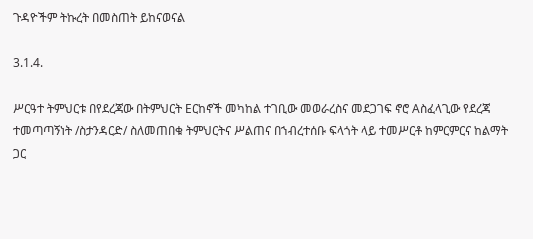ጉዳዮችም ትኩረት በመስጠት ይከናወናል

3.1.4.

ሥርዓተ ትምህርቱ በየደረጃው በትምህርት Eርከኖች መካከል ተገቢው መወራረስና መደጋገፍ ኖሮ Aስፈላጊው የደረጃ ተመጣጣኝነት /ስታንዳርድ/ ስለመጠበቁ ትምህርትና ሥልጠና በኀብረተሰቡ ፍላጎት ላይ ተመሥርቶ ከምርምርና ከልማት ጋር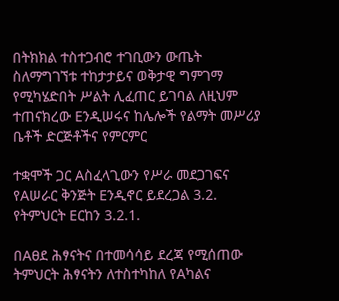በትክክል ተስተጋብሮ ተገቢውን ውጤት ስለማግገኘቱ ተከታታይና ወቅታዊ ግምገማ የሚካሄድበት ሥልት ሊፈጠር ይገባል ለዚህም ተጠናክረው Eንዲሠሩና ከሌሎች የልማት መሥሪያ ቤቶች ድርጅቶችና የምርምር

ተቋሞች ጋር Aስፈላጊውን የሥራ መደጋገፍና የAሠራር ቅንጅት Eንዲኖር ይደረጋል 3.2. የትምህርት Eርከን 3.2.1.

በAፀደ ሕፃናትና በተመሳሳይ ደረጃ የሚሰጠው ትምህርት ሕፃናትን ለተስተካከለ የAካልና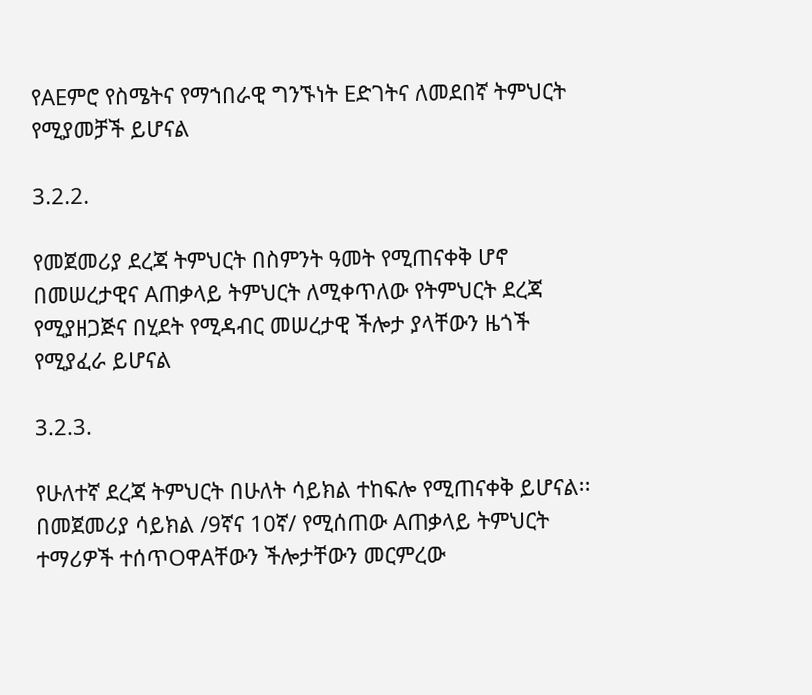የAEምሮ የስሜትና የማኀበራዊ ግንኙነት Eድገትና ለመደበኛ ትምህርት የሚያመቻች ይሆናል

3.2.2.

የመጀመሪያ ደረጃ ትምህርት በስምንት ዓመት የሚጠናቀቅ ሆኖ በመሠረታዊና Aጠቃላይ ትምህርት ለሚቀጥለው የትምህርት ደረጃ የሚያዘጋጅና በሂደት የሚዳብር መሠረታዊ ችሎታ ያላቸውን ዜጎች የሚያፈራ ይሆናል

3.2.3.

የሁለተኛ ደረጃ ትምህርት በሁለት ሳይክል ተከፍሎ የሚጠናቀቅ ይሆናል፡፡ በመጀመሪያ ሳይክል /9ኛና 10ኛ/ የሚሰጠው Aጠቃላይ ትምህርት ተማሪዎች ተሰጥOዋAቸውን ችሎታቸውን መርምረው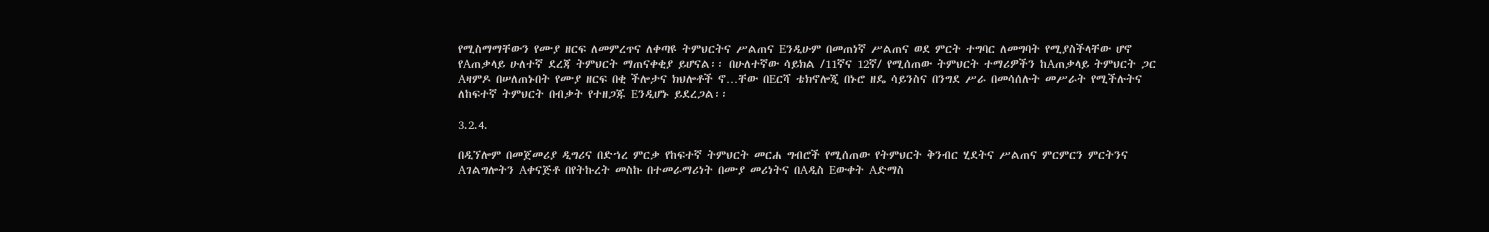የሚስማማቸውን የሙያ ዘርፍ ለመምረጥና ለቀጣዩ ትምህርትና ሥልጠና Eንዲሁም በመጠነኛ ሥልጠና ወደ ምርት ተግባር ለመግባት የሚያስችላቸው ሆኖ የAጠቃላይ ሁለተኛ ደረጃ ትምህርት ማጠናቀቂያ ይሆናል፡፡ በሁለተኛው ሳይክል /11ኛና 12ኛ/ የሚሰጠው ትምህርት ተማሪዎችን ከAጠቃላይ ትምህርት ጋር Aዛምዶ በሠለጠኑበት የሙያ ዘርፍ በቂ ችሎታና ክህሎቶች ኖ…ቸው በEርሻ ቴክኖሎጂ በኑሮ ዘዴ ሳይንስና በንግደ ሥራ በመሳሰሉት መሥራት የሚችሉትና ለከፍተኛ ትምህርት በብቃት የተዘጋጁ Eንዲሆኑ ይደረጋል፡፡

3.2.4.

በዲኘሎም በመጀመሪያ ዲግሪና በድኀረ ምርቃ የከፍተኛ ትምህርት መርሐ ግብሮች የሚሰጠው የትምህርት ቅንብር ሂደትና ሥልጠና ምርምርን ምርትንና Aገልግሎትን Aቀናጅቶ በየትኩረት መስኩ በተመራማሪነት በሙያ መሪነትና በAዲስ Eውቀት Aድማስ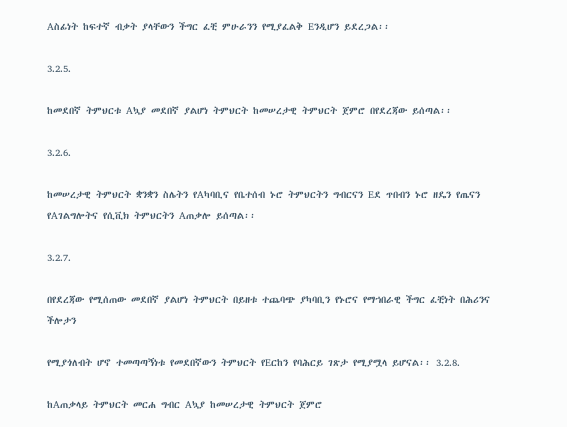Aስፊነት ከፍተኛ ብቃት ያላቸውን ችግር ፈቺ ምሁራንን የሚያፈልቅ Eንዲሆን ይደረጋል፡፡

3.2.5.

ከመደበኛ ትምህርቱ Aኳያ መደበኛ ያልሆነ ትምህርት ከመሠረታዊ ትምህርት ጀምሮ በየደረጃው ይሰጣል፡፡

3.2.6.

ከመሠረታዊ ትምህርት ቋንቋን ስሌትን የAካባቢና የቤተሰብ ኑሮ ትምህርትን ግብርናን Eደ ጥበብን ኑሮ ዘዴን የጤናን የAገልግሎትና የሲቪክ ትምህርትን Aጠቃሎ ይሰጣል፡፡

3.2.7.

በየደረጃው የሚሰጠው መደበኛ ያልሆነ ትምህርት በይዘቱ ተጨባጭ ያካባቢን የኑሮና የማኀበራዊ ችግር ፈቺነት በሕሪንና ችሎታን

የሚያጎለብት ሆኖ ተመጣጣኝነቱ የመደበኛውን ትምህርት የEርከን የባሕርይ ገጽታ የሚያሟላ ይሆናል፡፡ 3.2.8.

ከAጠቃላይ ትምህርት መርሐ ግብር Aኳያ ከመሠረታዊ ትምህርት ጀምሮ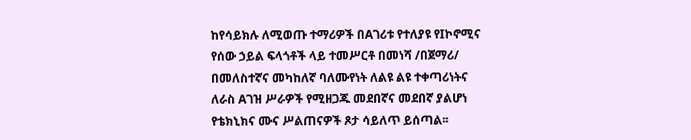ከየሳይክሉ ለሚወጡ ተማሪዎች በAገሪቱ የተለያዩ የIኮኖሚና የሰው ኃይል ፍላጎቶች ላይ ተመሥርቶ በመነሻ /በጀማሪ/ በመለስተኛና መካከለኛ ባለሙየነት ለልዩ ልዩ ተቀጣሪነትና ለራስ Aገዝ ሥራዎች የሚዘጋጁ መደበኛና መደበኛ ያልሆነ የቴክኒክና ሙና ሥልጠናዎች ጾታ ሳይለጥ ይሰጣል፡፡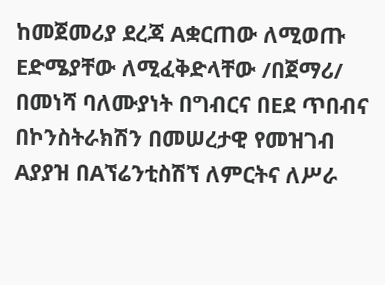ከመጀመሪያ ደረጃ Aቋርጠው ለሚወጡ Eድሜያቸው ለሚፈቅድላቸው /በጀማሪ/ በመነሻ ባለሙያነት በግብርና በEደ ጥበብና በኮንስትራክሽን በመሠረታዊ የመዝገብ Aያያዝ በAኘሬንቲስሽኘ ለምርትና ለሥራ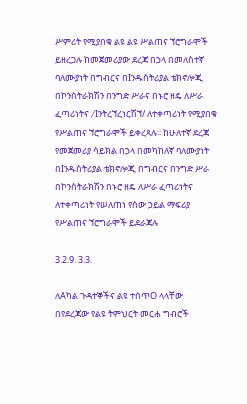ሥምሪት የሚያበቁ ልዩ ልዩ ሥልጠና ኘሮግራሞች ይዘረጋሉ ከመጀመሪያው ደረጃ በኃላ በመለስተኛ ባለሙያነት በግብርና በIንዱስትሪያል ቴክኖሎጂ በኮንስትራክሽን በንግድ ሥራና በኑሮ ዘዴ ለሥራ ፈጣሪነትና /Iንትረኘረነርሽኘ/ ለተቀጣሪነት የሚያበቁ የሥልጠና ኘሮግራሞች ይቀረጻሉ፡፡ ከሁለተኛ ደረጃ የመጀመሪያ ሳይክል በኃላ በመካከለኛ ባለሙያነት በIንዱስትሪያል ቴክኖሎጂ በግብርና በንግድ ሥራ በኮንስትራክሽን በኑሮ ዘዴ ለሥራ ፈጣሪነትና ለተቀጣሪነት የሠለጠነ የሰው ኃይል ማፍሪያ የሥልጠና ኘሮግራሞች ይደራጃሉ

3.2.9. 3.3.

ለAካል ጉዳተኞችና ልዩ ተሰጥO ላላቸው በየደረጃው የልዩ ትምህርት መርሐ ግብሮች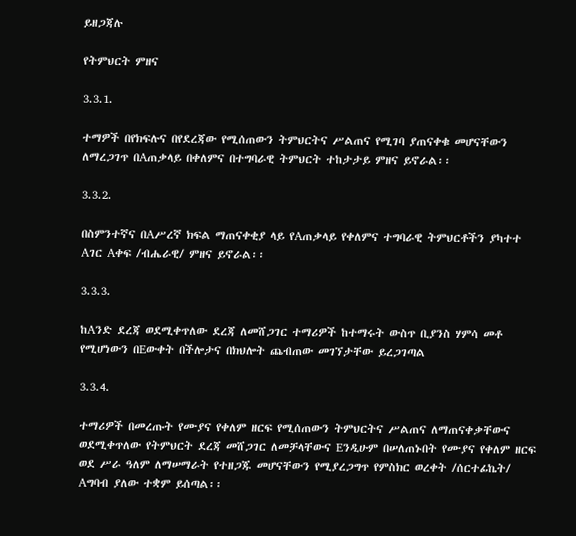ይዘጋጃሉ

የትምህርት ምዘና

3.3.1.

ተማዎች በየክፍሉና በየደረጃው የሚሰጠውን ትምህርትና ሥልጠና የሚገባ ያጠናቀቁ መሆናቸውን ለማረጋገጥ በAጠቃላይ በቀለምና በተግባራዊ ትምህርት ተከታታይ ምዘና ይኖራል፡፡

3.3.2.

በስምንተኛና በAሥረኛ ክፍል ማጠናቀቂያ ላይ የAጠቃላይ የቀለምና ተግባራዊ ትምህርቶችን ያካተተ Aገር Aቀፍ /ብሔራዊ/ ምዘና ይኖራል፡፡

3.3.3.

ከAንድ ደረጃ ወደሚቀጥለው ደረጃ ለመሸጋገር ተማሪዎች ከተማሩት ውስጥ ቢያንስ ሃምሳ መቶ የሚሆነውን በEውቀት በችሎታና በክህሎት ጨብጠው መገኘታቸው ይረጋገጣል

3.3.4.

ተማሪዎች በመረጡት የሙያና የቀለም ዘርፍ የሚሰጠውን ትምህርትና ሥልጠና ለማጠናቀቃቸውና ወደሚቀጥለው የትምህርት ደረጃ መሸጋገር ለመቻላቸውና Eንዲሁም በሠለጠኑበት የሙያና የቀለም ዘርፍ ወደ ሥራ ዓለም ለማሠማራት የተዘጋጁ መሆናቸውን የሚያረጋግጥ የምስክር ወረቀት /ሰርተፊኬት/ Aግባብ ያለው ተቋም ይሰጣል፡፡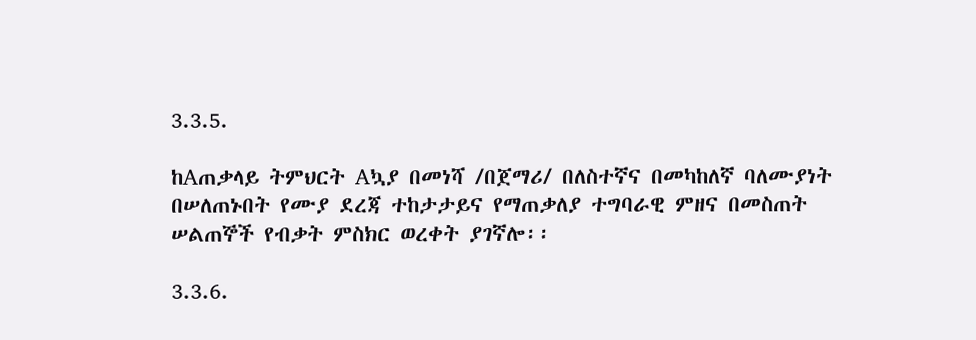3.3.5.

ከAጠቃላይ ትምህርት Aኳያ በመነሻ /በጀማሪ/ በለስተኛና በመካከለኛ ባለሙያነት በሠለጠኑበት የሙያ ደረጃ ተከታታይና የማጠቃለያ ተግባራዊ ምዘና በመስጠት ሠልጠኞች የብቃት ምስክር ወረቀት ያገኛሎ፡፡

3.3.6.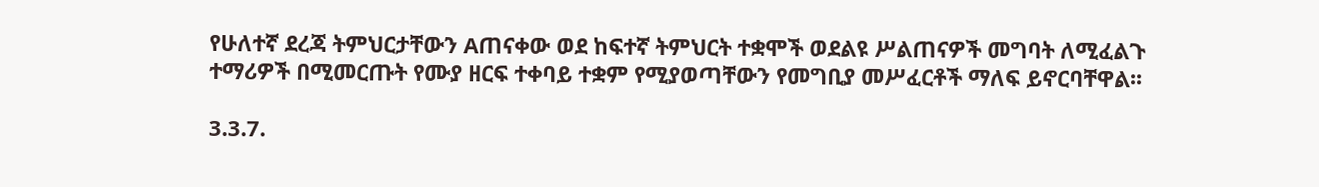የሁለተኛ ደረጃ ትምህርታቸውን Aጠናቀው ወደ ከፍተኛ ትምህርት ተቋሞች ወደልዩ ሥልጠናዎች መግባት ለሚፈልጉ ተማሪዎች በሚመርጡት የሙያ ዘርፍ ተቀባይ ተቋም የሚያወጣቸውን የመግቢያ መሥፈርቶች ማለፍ ይኖርባቸዋል፡፡

3.3.7.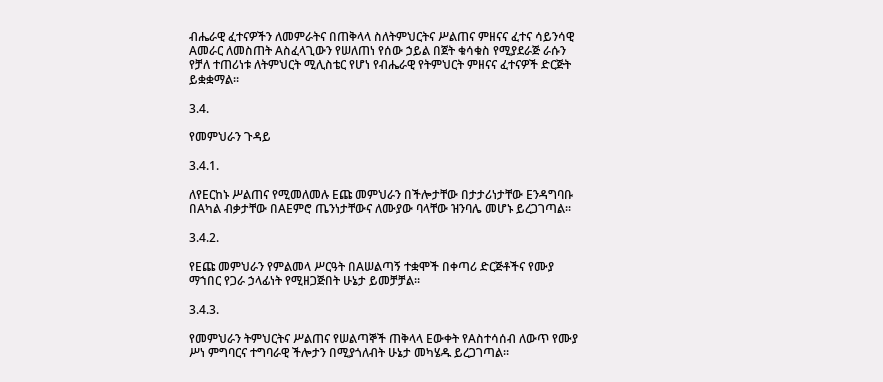ብሔራዊ ፈተናዎችን ለመምራትና በጠቅላላ ስለትምህርትና ሥልጠና ምዘናና ፈተና ሳይንሳዊ Aመራር ለመስጠት Aስፈላጊውን የሠለጠነ የሰው ኃይል በጀት ቁሳቁስ የሚያደራጅ ራሱን የቻለ ተጠሪነቱ ለትምህርት ሚሊስቴር የሆነ የብሔራዊ የትምህርት ምዘናና ፈተናዎች ድርጅት ይቋቋማል፡፡

3.4.

የመምህራን ጉዳይ

3.4.1.

ለየEርከኑ ሥልጠና የሚመለመሉ Eጩ መምህራን በችሎታቸው በታታሪነታቸው Eንዳግባቡ በAካል ብቃታቸው በAEምሮ ጤንነታቸውና ለሙያው ባላቸው ዝንባሌ መሆኑ ይረጋገጣል፡፡

3.4.2.

የEጩ መምህራን የምልመላ ሥርዓት በAሠልጣኝ ተቋሞች በቀጣሪ ድርጅቶችና የሙያ ማኀበር የጋራ ኃላፊነት የሚዘጋጅበት ሁኔታ ይመቻቻል፡፡

3.4.3.

የመምህራን ትምህርትና ሥልጠና የሠልጣኞች ጠቅላላ Eውቀት የAስተሳሰብ ለውጥ የሙያ ሥነ ምግባርና ተግባራዊ ችሎታን በሚያጎለብት ሁኔታ መካሄዱ ይረጋገጣል፡፡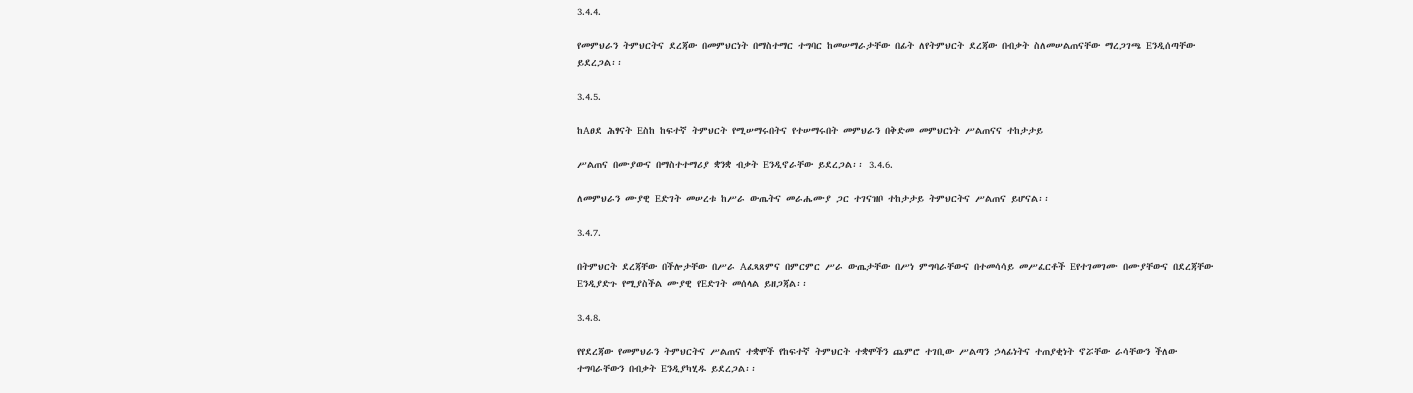3.4.4.

የመምህራን ትምህርትና ደረጃው በመምህርነት በማስተማር ተግባር ከመሠማራታቸው በፊት ለየትምህርት ደረጃው በብቃት ስለመሠልጠናቸው ማረጋገጫ Eንዲሰጣቸው ይደረጋል፡፡

3.4.5.

ከAፀደ ሕፃናት Eስከ ከፍተኛ ትምህርት የሚሠማሩበትና የተሠማሩበት መምህራን በቅድመ መምህርነት ሥልጠናና ተከታታይ

ሥልጠና በሙያውና በማስተተማሪያ ቋንቋ ብቃት Eንዲኖራቸው ይደረጋል፡፡ 3.4.6.

ለመምህራን ሙያዊ Eድገት መሠረቱ ከሥራ ውጤትና መራሔሙያ ጋር ተገናዝቦ ተከታታይ ትምህርትና ሥልጠና ይሆናል፡፡

3.4.7.

በትምህርት ደረጃቸው በችሎታቸው በሥራ Aፈጻጸምና በምርምር ሥራ ውጤታቸው በሥነ ምግባራቸውና በተመሳሳይ መሥፈርቶች Eየተገመገሙ በሙያቸውና በደረጃቸው Eንዲያድጉ የሚያስችል ሙያዊ የEድገት መሰላል ይዘጋጃል፡፡

3.4.8.

የየደረጃው የመምህራን ትምህርትና ሥልጠና ተቋሞች የከፍተኛ ትምህርት ተቋሞችን ጨምሮ ተገቢው ሥልጣን ኃላፊነትና ተጠያቂነት ኖሯቸው ራሳቸውን ችለው ተግባራቸውን በብቃት Eንዲያካሂዱ ይደረጋል፡፡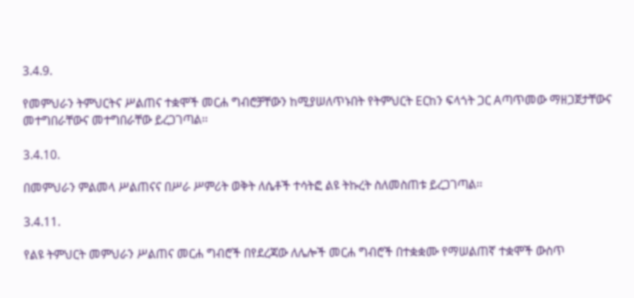3.4.9.

የመምህራን ትምህርትና ሥልጠና ተቋሞች መርሐ ግብሮቻቸውን ከሚያሠለጥኑበት የትምህርት Eርከን ፍላጎት ጋር Aጣጥመው ማዘጋጀታቸውና መተግበራቸውና መተግበራቸው ይረጋገጣል፡፡

3.4.10.

በመምህራን ምልመላ ሥልጠናና በሥራ ሥምሪት ወቅት ለሴቶች ተሳትፎ ልዩ ትኩረት ስለመስጠቱ ይረጋገጣል፡፡

3.4.11.

የልዩ ትምህርት መምህራን ሥልጠና መርሐ ግብሮች በየደረጃው ለሌሎች መርሐ ግብሮች በተቋቋሙ የማሠልጠኛ ተቋሞች ውስጥ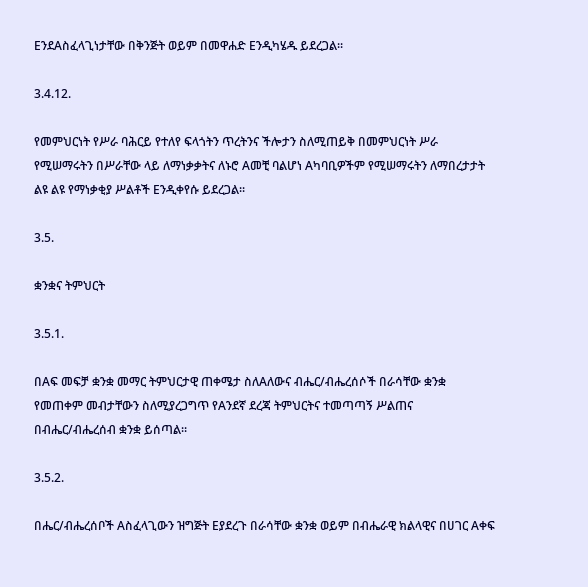EንደAስፈላጊነታቸው በቅንጅት ወይም በመዋሐድ Eንዲካሄዱ ይደረጋል፡፡

3.4.12.

የመምህርነት የሥራ ባሕርይ የተለየ ፍላጎትን ጥረትንና ችሎታን ስለሚጠይቅ በመምህርነት ሥራ የሚሠማሩትን በሥራቸው ላይ ለማነቃቃትና ለኑሮ Aመቺ ባልሆነ Aካባቢዎችም የሚሠማሩትን ለማበረታታት ልዩ ልዩ የማነቃቂያ ሥልቶች Eንዲቀየሱ ይደረጋል፡፡

3.5.

ቋንቋና ትምህርት

3.5.1.

በAፍ መፍቻ ቋንቋ መማር ትምህርታዊ ጠቀሜታ ስለAለውና ብሔር/ብሔረሰሶች በራሳቸው ቋንቋ የመጠቀም መብታቸውን ስለሚያረጋግጥ የAንደኛ ደረጃ ትምህርትና ተመጣጣኝ ሥልጠና በብሔር/ብሔረሰብ ቋንቋ ይሰጣል፡፡

3.5.2.

በሔር/ብሔረሰቦች Aስፈላጊውን ዝግጅት Eያደረጉ በራሳቸው ቋንቋ ወይም በብሔራዊ ክልላዊና በሀገር Aቀፍ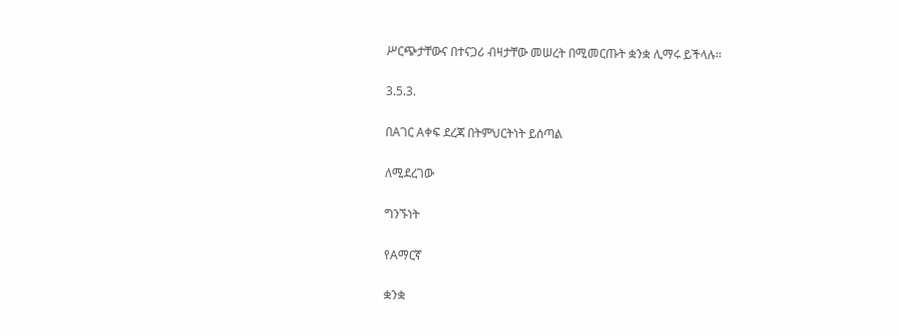ሥርጭታቸውና በተናጋሪ ብዛታቸው መሠረት በሚመርጡት ቋንቋ ሊማሩ ይችላሉ፡፡

3.5.3.

በAገር Aቀፍ ደረጃ በትምህርትነት ይሰጣል

ለሚደረገው

ግንኙነት

የAማርኛ

ቋንቋ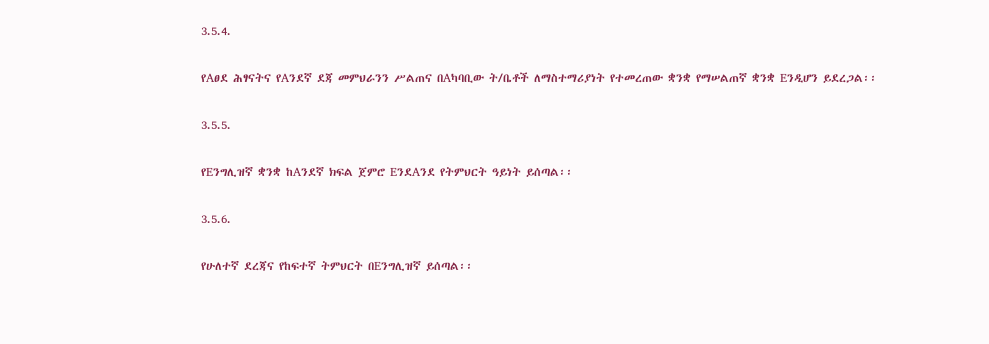3.5.4.

የAፀደ ሕፃናትና የAንደኛ ደጃ መምህራንን ሥልጠና በAካባቢው ት/ቤቶች ለማስተማሪያነት የተመረጠው ቋንቋ የማሠልጠኛ ቋንቋ Eንዲሆን ይደረጋል፡፡

3.5.5.

የEንግሊዝኛ ቋንቋ ከAንደኛ ክፍል ጀምሮ EንደAንደ የትምህርት ዓይነት ይሰጣል፡፡

3.5.6.

የሁለተኛ ደረጃና የከፍተኛ ትምህርት በEንግሊዝኛ ይሰጣል፡፡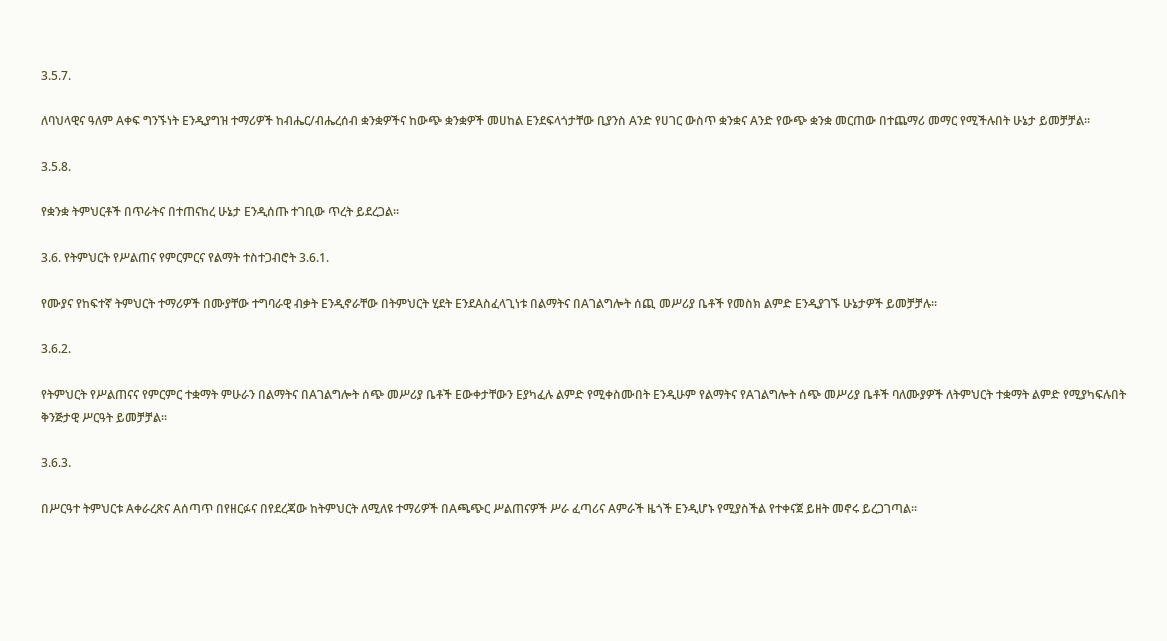3.5.7.

ለባህላዊና ዓለም Aቀፍ ግንኙነት Eንዲያግዝ ተማሪዎች ከብሔር/ብሔረሰብ ቋንቋዎችና ከውጭ ቋንቋዎች መሀከል Eንደፍላጎታቸው ቢያንስ Aንድ የሀገር ውስጥ ቋንቋና Aንድ የውጭ ቋንቋ መርጠው በተጨማሪ መማር የሚችሉበት ሁኔታ ይመቻቻል፡፡

3.5.8.

የቋንቋ ትምህርቶች በጥራትና በተጠናከረ ሁኔታ Eንዲሰጡ ተገቢው ጥረት ይደረጋል፡፡

3.6. የትምህርት የሥልጠና የምርምርና የልማት ተስተጋብሮት 3.6.1.

የሙያና የከፍተኛ ትምህርት ተማሪዎች በሙያቸው ተግባራዊ ብቃት Eንዲኖራቸው በትምህርት ሂደት EንደAስፈላጊነቱ በልማትና በAገልግሎት ሰጪ መሥሪያ ቤቶች የመስክ ልምድ Eንዲያገኙ ሁኔታዎች ይመቻቻሉ፡፡

3.6.2.

የትምህርት የሥልጠናና የምርምር ተቋማት ምሁራን በልማትና በAገልግሎት ሰጭ መሥሪያ ቤቶች Eውቀታቸውን Eያካፈሉ ልምድ የሚቀስሙበት Eንዲሁም የልማትና የAገልግሎት ሰጭ መሥሪያ ቤቶች ባለሙያዎች ለትምህርት ተቋማት ልምድ የሚያካፍሉበት ቅንጅታዊ ሥርዓት ይመቻቻል፡፡

3.6.3.

በሥርዓተ ትምህርቱ Aቀራረጽና Aሰጣጥ በየዘርፉና በየደረጃው ከትምህርት ለሚለዩ ተማሪዎች በAጫጭር ሥልጠናዎች ሥራ ፈጣሪና Aምራች ዜጎች Eንዲሆኑ የሚያስችል የተቀናጀ ይዘት መኖሩ ይረጋገጣል፡፡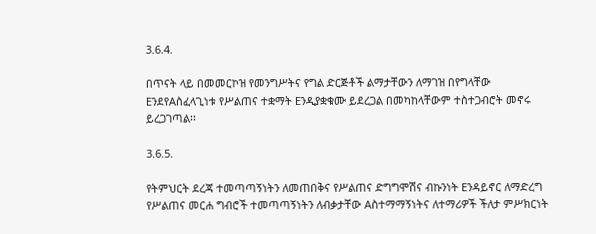3.6.4.

በጥናት ላይ በመመርኮዝ የመንግሥትና የግል ድርጅቶች ልማታቸውን ለማገዝ በየግላቸው EንደየAስፈላጊነቱ የሥልጠና ተቋማት Eንዲያቋቁሙ ይደረጋል በመካከላቸውም ተስተጋብሮት መኖሩ ይረጋገጣል፡፡

3.6.5.

የትምህርት ደረጃ ተመጣጣኝነትን ለመጠበቅና የሥልጠና ድግግሞሽና ብኩንነት Eንዳይኖር ለማድረግ የሥልጠና መርሐ ግብሮች ተመጣጣኝነትን ለብቃታቸው Aስተማማኝነትና ለተማሪዎች ችለታ ምሥክርነት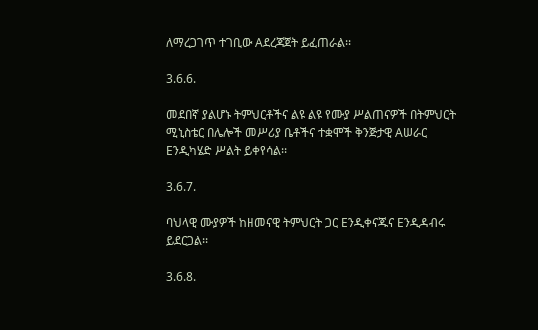ለማረጋገጥ ተገቢው Aደረጃጀት ይፈጠራል፡፡

3.6.6.

መደበኛ ያልሆኑ ትምህርቶችና ልዩ ልዩ የሙያ ሥልጠናዎች በትምህርት ሚኒስቴር በሌሎች መሥሪያ ቤቶችና ተቋሞች ቅንጅታዊ Aሠራር Eንዲካሄድ ሥልት ይቀየሳል፡፡

3.6.7.

ባህላዊ ሙያዎች ከዘመናዊ ትምህርት ጋር Eንዲቀናጁና Eንዲዳብሩ ይደርጋል፡፡

3.6.8.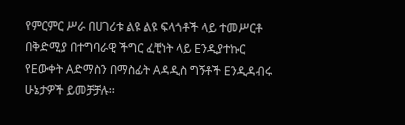የምርምር ሥራ በሀገሪቱ ልዩ ልዩ ፍላጎቶች ላይ ተመሥርቶ በቅድሚያ በተግባራዊ ችግር ፈቺነት ላይ Eንዲያተኩር የEውቀት Aድማስን በማስፊት Aዳዲስ ግኝቶች Eንዲዳብሩ ሁኔታዎች ይመቻቻሉ፡፡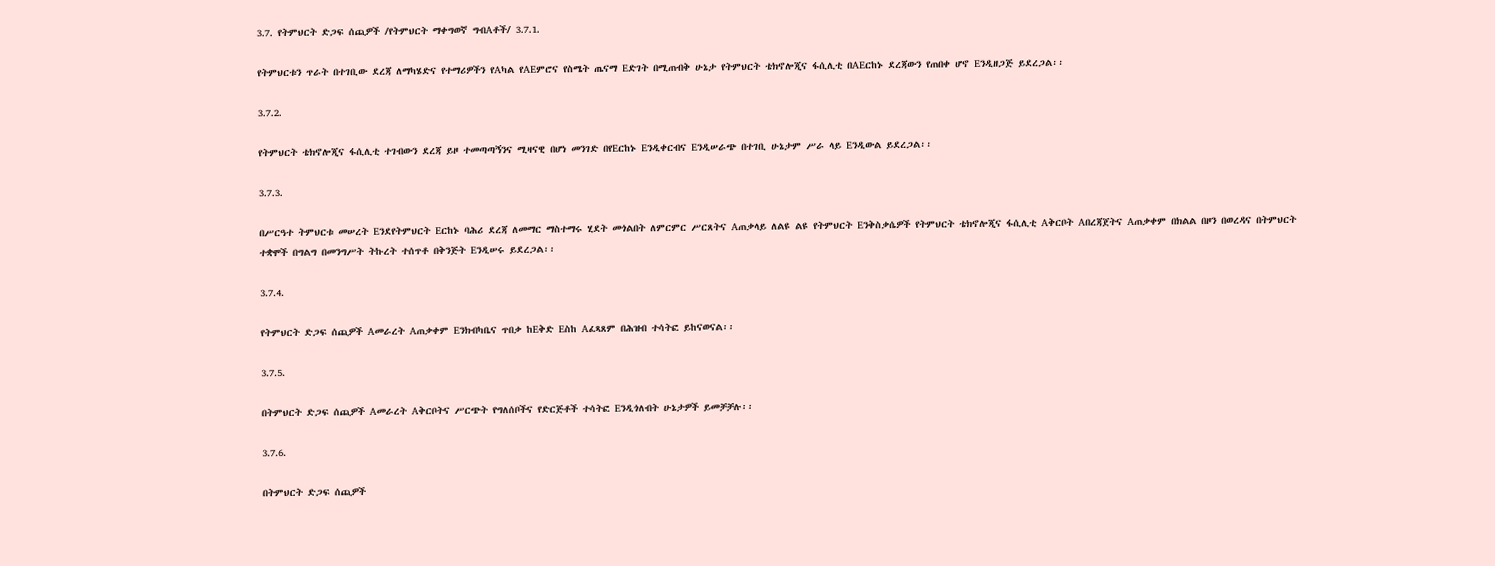3.7. የትምህርት ድጋፍ ሰጪዎች /የትምህርት ማቀግወኛ ግብAቶች/ 3.7.1.

የትምህርቱን ጥራት በተገቢው ደረጃ ለማካሄድና የተማሪዎችን የAካል የAEምሮና የስሜት ጤናማ Eድገት በሚጠብቅ ሁኔታ የትምህርት ቴክኖሎጂና ፋሲሊቲ በAEርከኑ ደረጃውን የጠበቀ ሆኖ Eንዲዘጋጅ ይደረጋል፡፡

3.7.2.

የትምህርት ቴክኖሎጂና ፋሲሊቲ ተገብውን ደረጃ ይዞ ተመጣጣኝንና ሚዛናዊ በሆነ መንገድ በየEርከኑ Eንዲቀርብና Eንዲሠራጭ በተገቢ ሁኔታም ሥራ ላይ Eንዲውል ይደረጋል፡፡

3.7.3.

በሥርዓተ ትምህርቱ መሠረት Eንደየትምህርት Eርከኑ ባሕሪ ደረጃ ለመማር ማስተማሩ ሂደት መጎልበት ለምርምር ሥርጸትና Aጠቃላይ ለልዩ ልዩ የትምህርት Eንቅስቃሴዎች የትምህርት ቴክኖሎጂና ፋሲሊቲ Aቅርቦት Aበረጃጀትና Aጠቃቀም በክልል በዞን በወረዳና በትምህርት ተቋሞች በግልግ በመንግሥት ትኩረት ተሰጥቶ በቅንጅት Eንዲሠሩ ይደረጋል፡፡

3.7.4.

የትምህርት ድጋፍ ሰጪዎች Aመራረት Aጠቃቀም Eንክብካቤና ጥበቃ ከEቅድ Eስከ Aፈጻጸም በሕዝብ ተሳትፎ ይከናወናል፡፡

3.7.5.

በትምህርት ድጋፍ ሰጪዎች Aመራረት Aቅርቦትና ሥርጭት የግለሰቦችና የድርጅቶች ተሳትፎ Eንዲጎለብት ሁኔታዎች ይመቻቻሉ፡፡

3.7.6.

በትምህርት ድጋፍ ሰጪዎች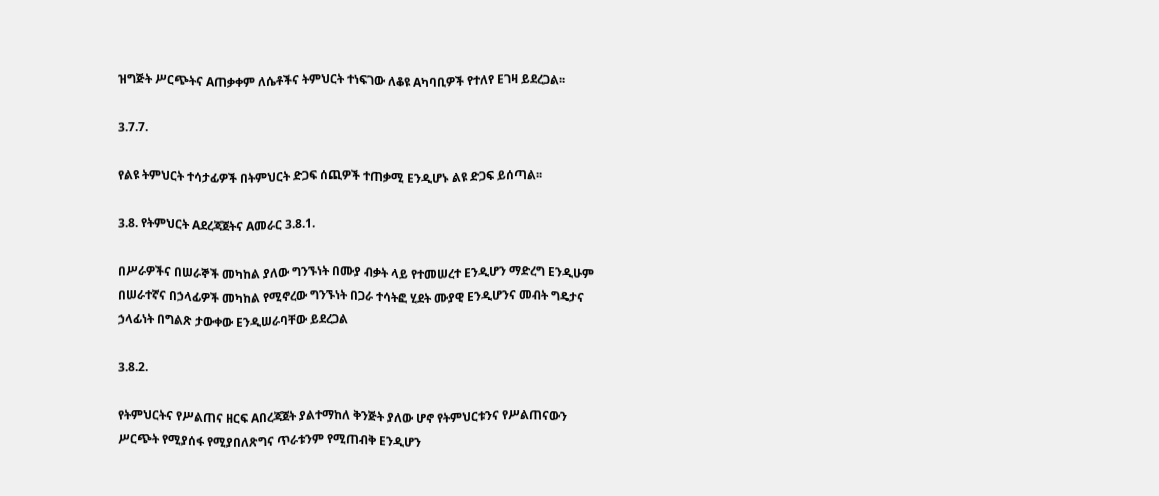ዝግጅት ሥርጭትና Aጠቃቀም ለሴቶችና ትምህርት ተነፍገው ለቆዩ Aካባቢዎች የተለየ Eገዛ ይደረጋል፡፡

3.7.7.

የልዩ ትምህርት ተሳታፊዎች በትምህርት ድጋፍ ሰጪዎች ተጠቃሚ Eንዲሆኑ ልዩ ድጋፍ ይሰጣል፡፡

3.8. የትምህርት Aደረጃጀትና Aመራር 3.8.1.

በሥራዎችና በሠራኞች መካከል ያለው ግንኙነት በሙያ ብቃት ላይ የተመሠረተ Eንዲሆን ማድረግ Eንዲሁም በሠራተኛና በኃላፊዎች መካከል የሚኖረው ግንኙነት በጋራ ተሳትፎ ሂደት ሙያዊ Eንዲሆንና መብት ግዴታና ኃላፊነት በግልጽ ታውቀው Eንዲሠራባቸው ይደረጋል

3.8.2.

የትምህርትና የሥልጠና ዘርፍ Aበረጃጀት ያልተማከለ ቅንጅት ያለው ሆኖ የትምህርቱንና የሥልጠናውን ሥርጭት የሚያሰፋ የሚያበለጽግና ጥራቱንም የሚጠብቅ Eንዲሆን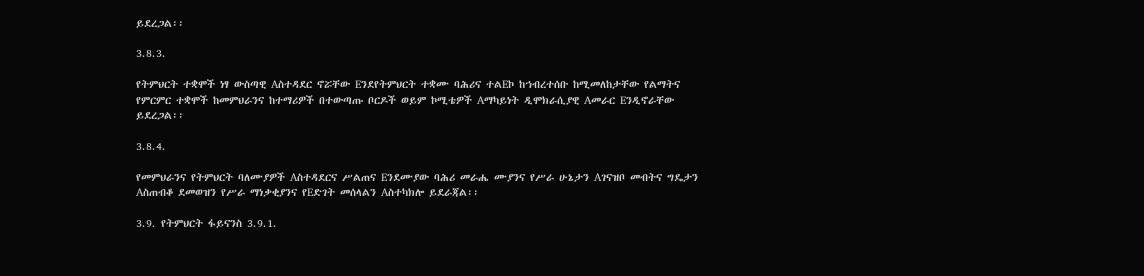ይደረጋል፡፡

3.8.3.

የትምህርት ተቋሞች ነፃ ውስጣዊ Aስተዳደር ኖሯቸው Eንደየትምህርት ተቋሙ ባሕሪና ተልEኮ ከኀብረተሰቡ ከሚመለከታቸው የልማትና የምርምር ተቋሞች ከመምህራንና ከተማሪዎች በተውጣጡ ቦርዶች ወይም ኮሚቴዎች Aማካይነት ዲሞክራሲያዊ Aመራር Eንዲኖራቸው ይደረጋል፡፡

3.8.4.

የመምህራንና የትምህርት ባለሙያዎች Aስተዳደርና ሥልጠና Eንደሙያው ባሕሪ መራሔ ሙያንና የሥራ ሁኔታን Aገናዝቦ መብትና ግዴታን Aስጠብቆ ደመወዝን የሥራ ማነቃቂያንና የEድገት መሰላልን Aስተካክሎ ይደራጃል፡፡

3.9. የትምህርት ፋይናንስ 3.9.1.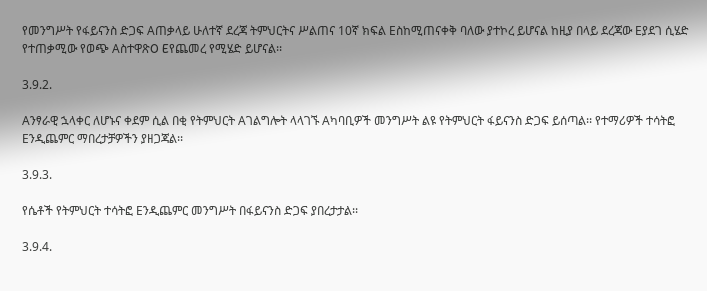የመንግሥት የፋይናንስ ድጋፍ Aጠቃላይ ሁለተኛ ደረጃ ትምህርትና ሥልጠና 10ኛ ክፍል Eስከሚጠናቀቅ ባለው ያተኮረ ይሆናል ከዚያ በላይ ደረጃው Eያደገ ሲሄድ የተጠቃሚው የወጭ AስተዋጽO Eየጨመረ የሚሄድ ይሆናል፡፡

3.9.2.

Aንፃራዊ ኋላቀር ለሆኑና ቀደም ሲል በቂ የትምህርት Aገልግሎት ላላገኙ Aካባቢዎች መንግሥት ልዩ የትምህርት ፋይናንስ ድጋፍ ይሰጣል፡፡ የተማሪዎች ተሳትፎ Eንዲጨምር ማበረታቻዎችን ያዘጋጃል፡፡

3.9.3.

የሴቶች የትምህርት ተሳትፎ Eንዲጨምር መንግሥት በፋይናንስ ድጋፍ ያበረታታል፡፡

3.9.4.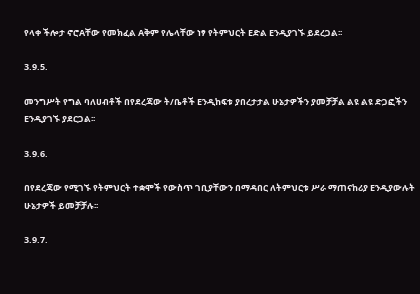የላቀ ችሎታ ኖሮAቸው የመክፈል Aቅም የሌላቸው ነፃ የትምህርት Eድል Eንዲያገኙ ይደረጋል፡፡

3.9.5.

መንግሥት የግል ባለሀብቶች በየደረጃው ት/ቤቶች Eንዲከፍቱ ያበረታታል ሁኔታዎችን ያመቻቻል ልዩ ልዩ ድጋፎችን Eንዲያገኙ ያደርጋል፡፡

3.9.6.

በየደረጃው የሚገኙ የትምህርት ተቋሞች የውስጥ ገቢያቸውን በማዳበር ለትምህርቱ ሥራ ማጠናከሪያ Eንዲያውሉት ሁኔታዎች ይመቻቻሉ፡፡

3.9.7.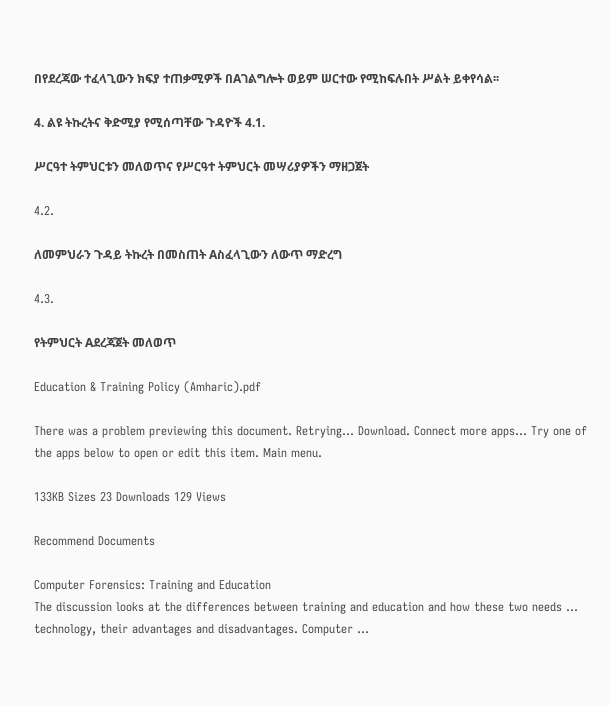በየደረጃው ተፈላጊውን ክፍያ ተጠቃሚዎች በAገልግሎት ወይም ሠርተው የሚከፍሉበት ሥልት ይቀየሳል፡፡

4. ልዩ ትኩረትና ቅድሚያ የሚሰጣቸው ጉዳዮች 4.1.

ሥርዓተ ትምህርቱን መለወጥና የሥርዓተ ትምህርት መሣሪያዎችን ማዘጋጀት

4.2.

ለመምህራን ጉዳይ ትኩረት በመስጠት Aስፈላጊውን ለውጥ ማድረግ

4.3.

የትምህርት Aደረጃጀት መለወጥ

Education & Training Policy (Amharic).pdf

There was a problem previewing this document. Retrying... Download. Connect more apps... Try one of the apps below to open or edit this item. Main menu.

133KB Sizes 23 Downloads 129 Views

Recommend Documents

Computer Forensics: Training and Education
The discussion looks at the differences between training and education and how these two needs ... technology, their advantages and disadvantages. Computer ...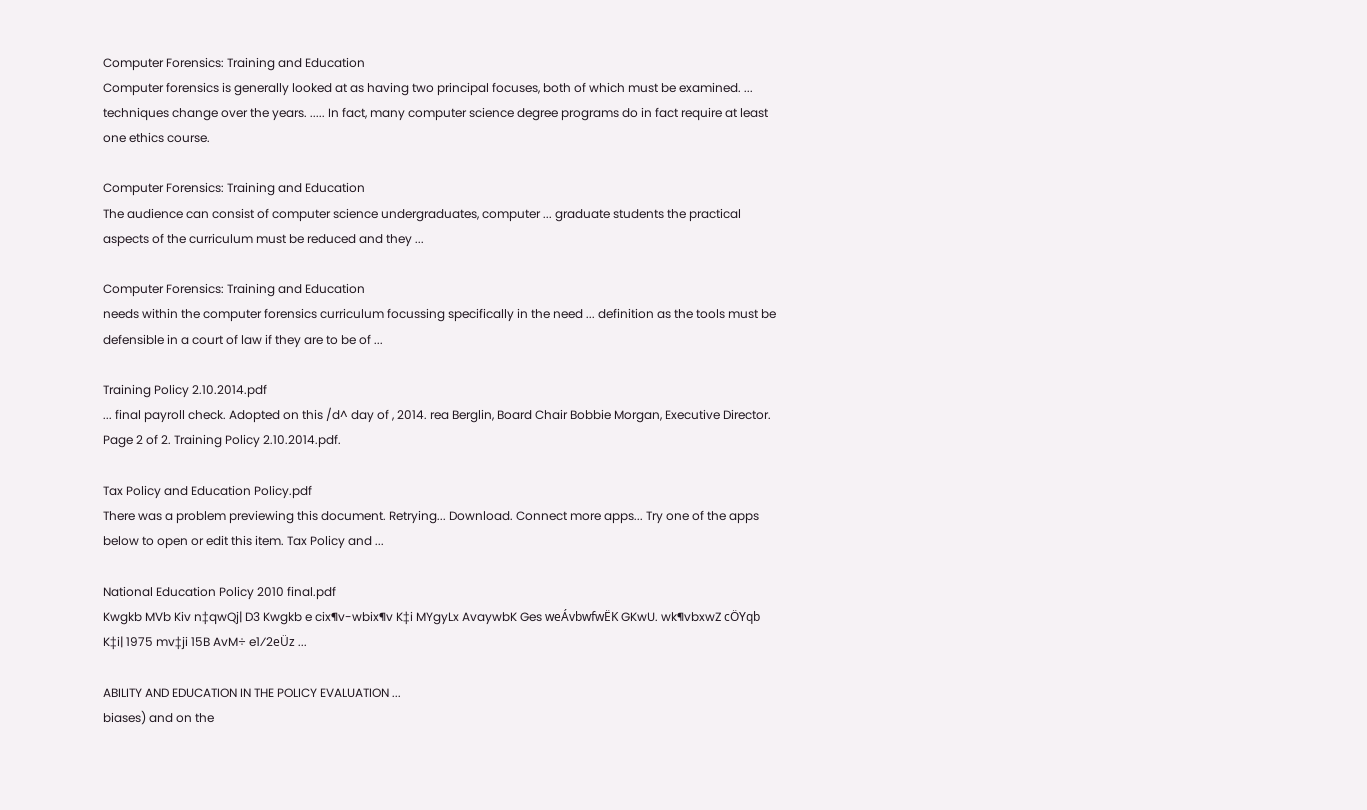Computer Forensics: Training and Education
Computer forensics is generally looked at as having two principal focuses, both of which must be examined. ... techniques change over the years. ..... In fact, many computer science degree programs do in fact require at least one ethics course.

Computer Forensics: Training and Education
The audience can consist of computer science undergraduates, computer ... graduate students the practical aspects of the curriculum must be reduced and they ...

Computer Forensics: Training and Education
needs within the computer forensics curriculum focussing specifically in the need ... definition as the tools must be defensible in a court of law if they are to be of ...

Training Policy 2.10.2014.pdf
... final payroll check. Adopted on this /d^ day of , 2014. rea Berglin, Board Chair Bobbie Morgan, Executive Director. Page 2 of 2. Training Policy 2.10.2014.pdf.

Tax Policy and Education Policy.pdf
There was a problem previewing this document. Retrying... Download. Connect more apps... Try one of the apps below to open or edit this item. Tax Policy and ...

National Education Policy 2010 final.pdf
Kwgkb MVb Kiv n‡qwQj| D3 Kwgkb e cix¶v-wbix¶v K‡i MYgyLx AvaywbK Ges weÁvbwfwËK GKwU. wk¶vbxwZ cÖYqb K‡i| 1975 mv‡ji 15B AvM÷ e1⁄2eÜz ...

ABILITY AND EDUCATION IN THE POLICY EVALUATION ...
biases) and on the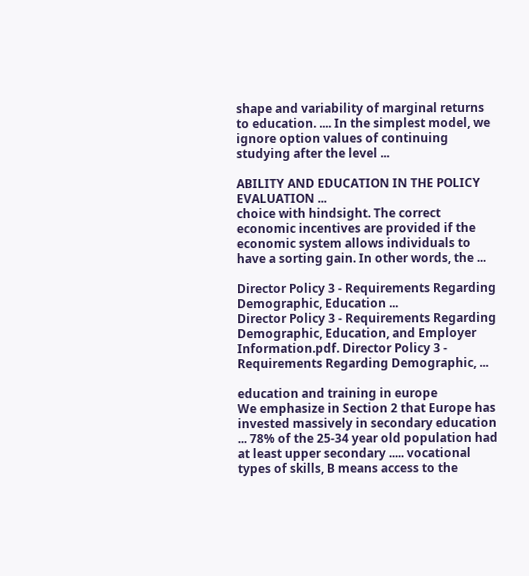shape and variability of marginal returns to education. .... In the simplest model, we ignore option values of continuing studying after the level ...

ABILITY AND EDUCATION IN THE POLICY EVALUATION ...
choice with hindsight. The correct economic incentives are provided if the economic system allows individuals to have a sorting gain. In other words, the ...

Director Policy 3 - Requirements Regarding Demographic, Education ...
Director Policy 3 - Requirements Regarding Demographic, Education, and Employer Information.pdf. Director Policy 3 - Requirements Regarding Demographic, ...

education and training in europe
We emphasize in Section 2 that Europe has invested massively in secondary education ... 78% of the 25-34 year old population had at least upper secondary ..... vocational types of skills, B means access to the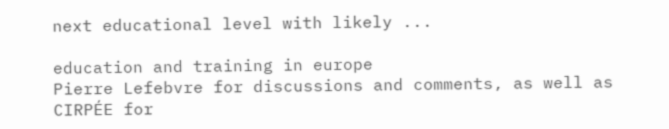next educational level with likely ...

education and training in europe
Pierre Lefebvre for discussions and comments, as well as CIRPÉE for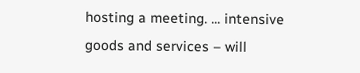hosting a meeting. ... intensive goods and services – will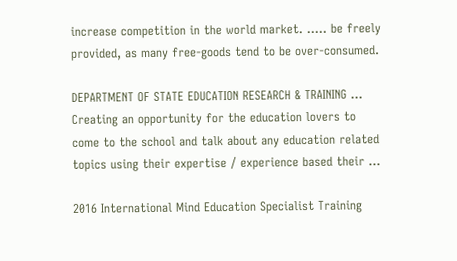increase competition in the world market. ..... be freely provided, as many free-goods tend to be over-consumed.

DEPARTMENT OF STATE EDUCATION RESEARCH & TRAINING ...
Creating an opportunity for the education lovers to come to the school and talk about any education related topics using their expertise / experience based their ...

2016 International Mind Education Specialist Training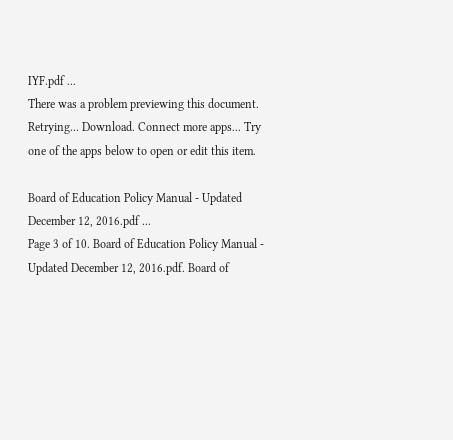IYF.pdf ...
There was a problem previewing this document. Retrying... Download. Connect more apps... Try one of the apps below to open or edit this item.

Board of Education Policy Manual - Updated December 12, 2016.pdf ...
Page 3 of 10. Board of Education Policy Manual - Updated December 12, 2016.pdf. Board of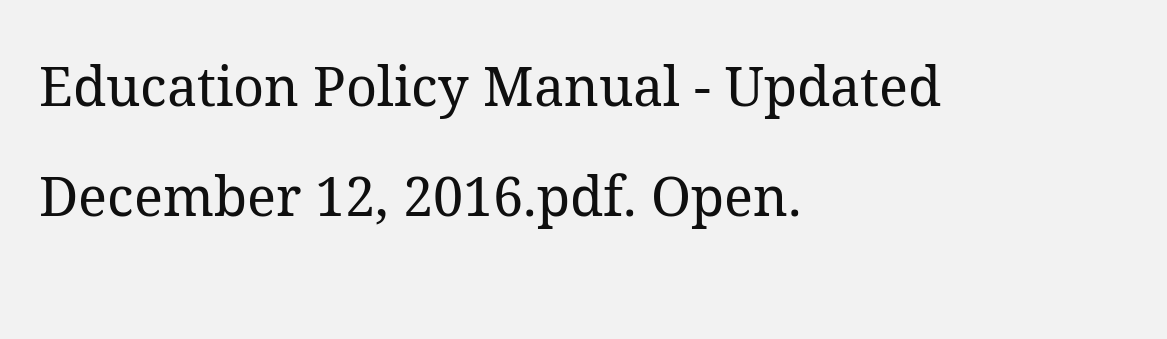Education Policy Manual - Updated December 12, 2016.pdf. Open.